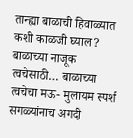तान्ह्या बाळाची हिवाळ्यात कशी काळजी घ्याल? बाळाच्या नाजूक त्वचेसाठी… बाळाच्या त्वचेचा मऊ- मुलायम स्पर्श सगळ्यांनाच अगदी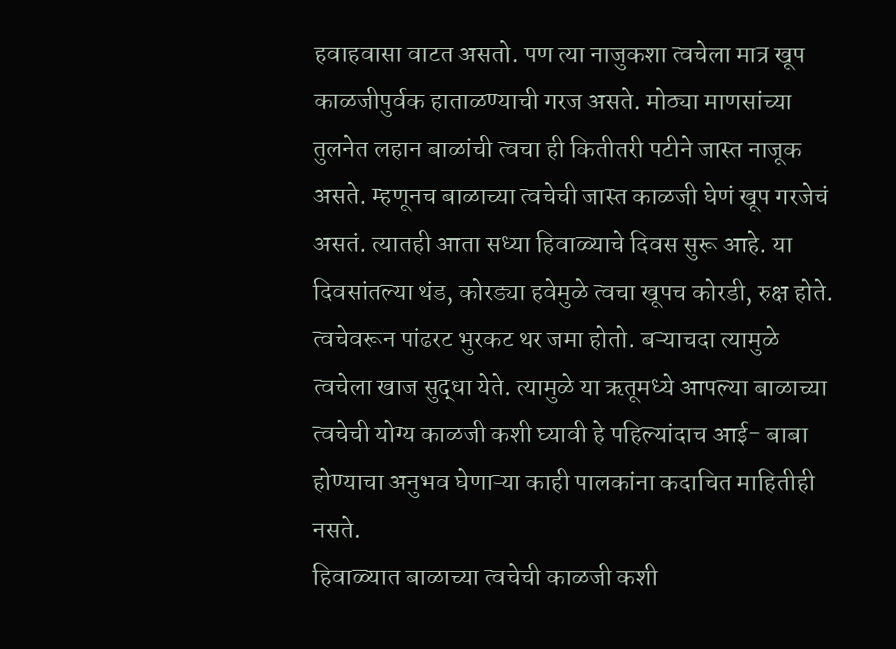हवाहवासा वाटत असतो. पण त्या नाजुकशा त्वचेला मात्र खूप काळजीपुर्वक हाताळण्याची गरज असते. मोठ्या माणसांच्या तुलनेत लहान बाळांची त्वचा ही कितीतरी पटीने जास्त नाजूक असते. म्हणूनच बाळाच्या त्वचेची जास्त काळजी घेणं खूप गरजेचं असतं. त्यातही आता सध्या हिवाळ्याचे दिवस सुरू आहे. या दिवसांतल्या थंड, कोरड्या हवेमुळे त्वचा खूपच कोरडी, रुक्ष होते. त्वचेवरून पांढरट भुरकट थर जमा होतो. बऱ्याचदा त्यामुळे त्वचेला खाज सुद्धा येते. त्यामुळे या ऋतूमध्ये आपल्या बाळाच्या त्वचेची योग्य काळजी कशी घ्यावी हे पहिल्यांदाच आई- बाबा होण्याचा अनुभव घेणाऱ्या काही पालकांना कदाचित माहितीही नसते.
हिवाळ्यात बाळाच्या त्वचेची काळजी कशी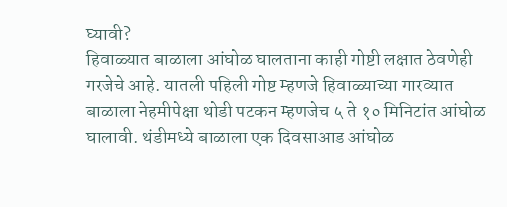घ्यावी?
हिवाळ्यात बाळाला आंघोळ घालताना काही गोष्टी लक्षात ठेवणेही गरजेचे आहे. यातली पहिली गोष्ट म्हणजे हिवाळ्याच्या गारव्यात बाळाला नेहमीपेक्षा थोडी पटकन म्हणजेच ५ ते १० मिनिटांत आंघोळ घालावी. थंडीमध्ये बाळाला एक दिवसाआड आंघोळ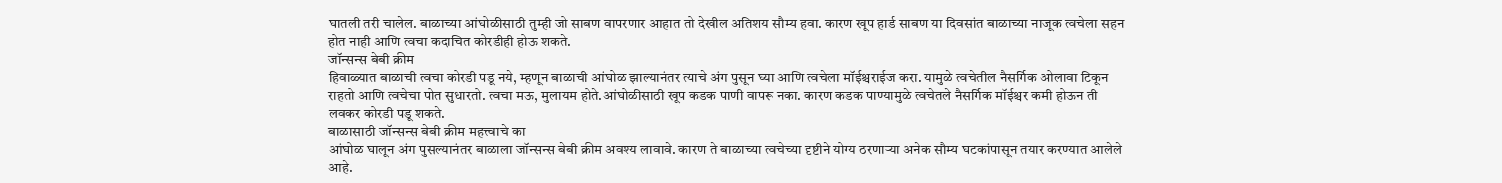घातली तरी चालेल. बाळाच्या आंघोळीसाठी तुम्ही जो साबण वापरणार आहात तो देखील अतिशय सौम्य हवा. कारण खूप हार्ड साबण या दिवसांत बाळाच्या नाजूक त्वचेला सहन होत नाही आणि त्वचा कदाचित कोरडीही होऊ शकते.
जॉन्सन्स बेबी क्रीम
हिवाळ्यात बाळाची त्वचा कोरडी पडू नये, म्हणून बाळाची आंघोळ झाल्यानंतर त्याचे अंग पुसून घ्या आणि त्वचेला मॉईश्चराईज करा. यामुळे त्वचेतील नैसर्गिक ओलावा टिकून राहतो आणि त्वचेचा पोत सुधारतो. त्वचा मऊ, मुलायम होते.आंघोळीसाठी खूप कडक पाणी वापरू नका. कारण कडक पाण्यामुळे त्वचेतले नैसर्गिक मॉईश्चर कमी होऊन ती लवकर कोरडी पडू शकते.
बाळासाठी जॉन्सन्स बेबी क्रीम महत्त्वाचे का
आंघोळ घालून अंग पुसल्यानंतर बाळाला जॉन्सन्स बेबी क्रीम अवश्य लावावे. कारण ते बाळाच्या त्वचेच्या दृष्टीने योग्य ठरणाऱ्या अनेक सौम्य घटकांपासून तयार करण्यात आलेले आहे.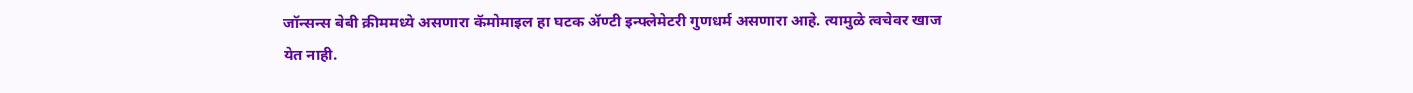जॉन्सन्स बेबी क्रीममध्ये असणारा कॅमोमाइल हा घटक ॲण्टी इन्फ्लेमेटरी गुणधर्म असणारा आहे. त्यामुळे त्वचेवर खाज येत नाही.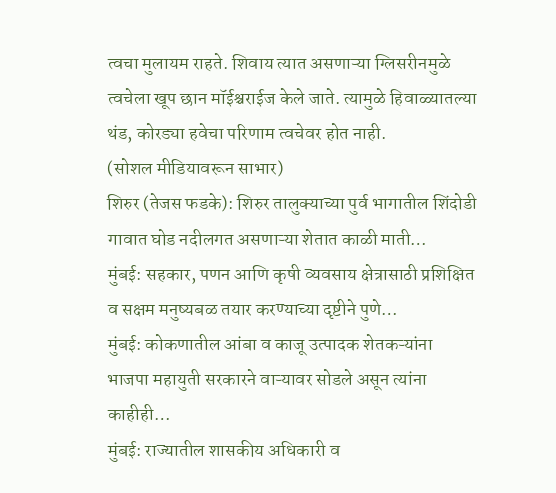त्वचा मुलायम राहते. शिवाय त्यात असणाऱ्या ग्लिसरीनमुळे त्वचेला खूप छान मॉईश्चराईज केले जाते. त्यामुळे हिवाळ्यातल्या थंड, कोरड्या हवेचा परिणाम त्वचेवर होत नाही.
(सोशल मीडियावरून साभार)
शिरुर (तेजस फडके): शिरुर तालुक्याच्या पुर्व भागातील शिंदोडी गावात घोड नदीलगत असणाऱ्या शेतात काळी माती…
मुंबई: सहकार, पणन आणि कृषी व्यवसाय क्षेत्रासाठी प्रशिक्षित व सक्षम मनुष्यबळ तयार करण्याच्या दृष्टीने पुणे…
मुंबई: कोकणातील आंबा व काजू उत्पादक शेतकऱ्यांना भाजपा महायुती सरकारने वाऱ्यावर सोडले असून त्यांना काहीही…
मुंबई: राज्यातील शासकीय अधिकारी व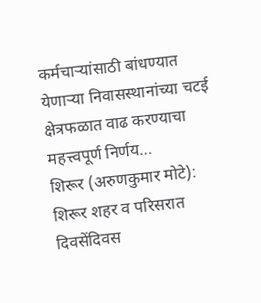कर्मचाऱ्यांसाठी बांधण्यात येणाऱ्या निवासस्थानांच्या चटई क्षेत्रफळात वाढ करण्याचा महत्त्वपूर्ण निर्णय…
शिरूर (अरुणकुमार मोटे): शिरूर शहर व परिसरात दिवसेंदिवस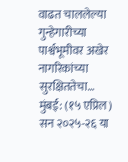वाढत चाललेल्या गुन्हेगारीच्या पार्श्वभूमीवर अखेर नागरिकांच्या सुरक्षिततेचा…
मुंबई: (१५ एप्रिल) सन २०२५-२६ या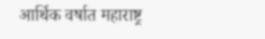आर्थिक वर्षात महाराष्ट्र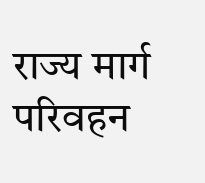राज्य मार्ग परिवहन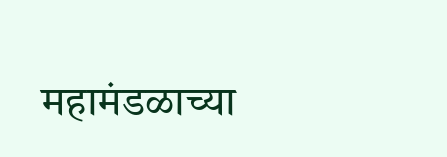महामंडळाच्या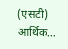(एसटी) आर्थिक…